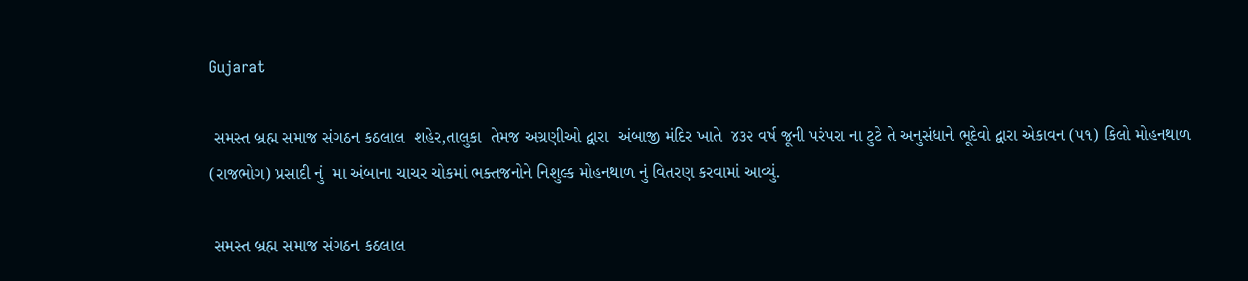Gujarat

 સમસ્ત બ્રહ્મ સમાજ સંગઠન કઠલાલ  શહેર,તાલુકા  તેમજ અગ્રણીઓ દ્વારા  અંબાજી મંદિર ખાતે  ૪૩૨ વર્ષ જૂની પરંપરા ના ટુટે તે અનુસંધાને ભૂદેવો દ્વારા એકાવન (૫૧) કિલો મોહનથાળ (રાજભોગ) પ્રસાદી નું  મા અંબાના ચાચર ચોકમાં ભક્તજનોને નિશુલ્ક મોહનથાળ નું વિતરણ કરવામાં આવ્યું.

 સમસ્ત બ્રહ્મ સમાજ સંગઠન કઠલાલ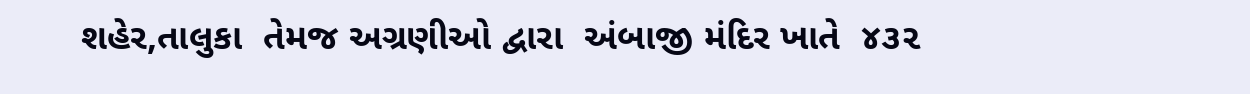શહેર,તાલુકા  તેમજ અગ્રણીઓ દ્વારા  અંબાજી મંદિર ખાતે  ૪૩૨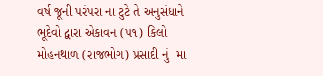વર્ષ જૂની પરંપરા ના ટુટે તે અનુસંધાને ભૂદેવો દ્વારા એકાવન (૫૧) કિલો મોહનથાળ (રાજભોગ) પ્રસાદી નું  મા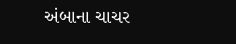અંબાના ચાચર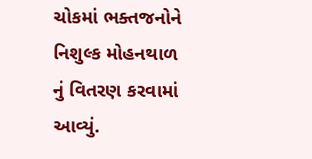ચોકમાં ભક્તજનોને નિશુલ્ક મોહનથાળ નું વિતરણ કરવામાં આવ્યું.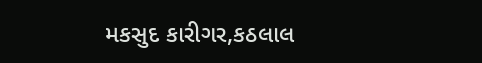મકસુદ કારીગર,કઠલાલ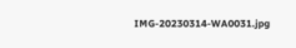IMG-20230314-WA0031.jpg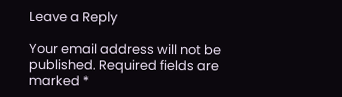Leave a Reply

Your email address will not be published. Required fields are marked *